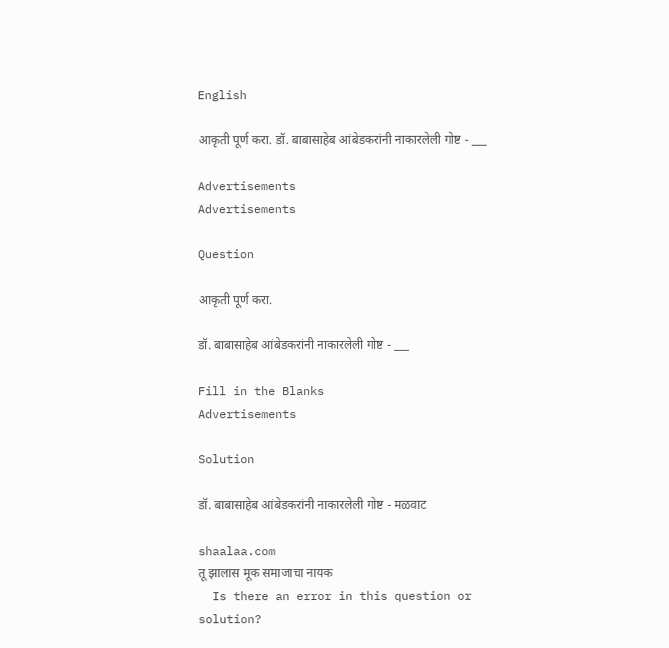English

आकृती पूर्ण करा. डॉ. बाबासाहेब आंबेडकरांनी नाकारलेली गोष्ट - ___

Advertisements
Advertisements

Question

आकृती पूर्ण करा.

डॉ. बाबासाहेब आंबेडकरांनी नाकारलेली गोष्ट - ___

Fill in the Blanks
Advertisements

Solution

डॉ. बाबासाहेब आंबेडकरांनी नाकारलेली गोष्ट - मळवाट

shaalaa.com
तू झालास मूक समाजाचा नायक
  Is there an error in this question or solution?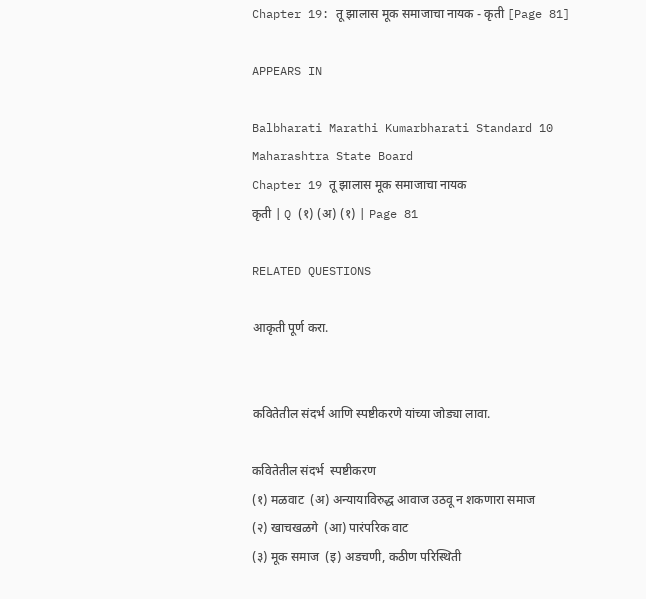Chapter 19: तू झालास मूक समाजाचा नायक - कृती [Page 81]

APPEARS IN

Balbharati Marathi Kumarbharati Standard 10 Maharashtra State Board
Chapter 19 तू झालास मूक समाजाचा नायक
कृती | Q (१) (अ) (१) | Page 81

RELATED QUESTIONS

आकृती पूर्ण करा.


कवितेतील संदर्भ आणि स्पष्टीकरणे यांच्या जोड्या लावा.

कवितेतील संदर्भ  स्पष्टीकरण
(१) मळवाट  (अ) अन्यायाविरुद्ध आवाज उठवू न शकणारा समाज
(२) खाचखळगे  (आ) पारंपरिक वाट
(३) मूक समाज  (इ) अडचणी, कठीण परिस्थिती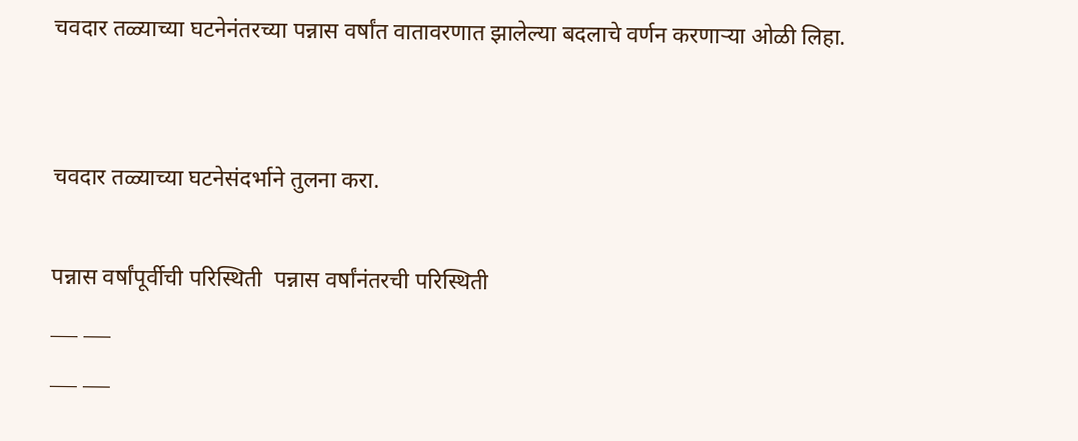चवदार तळ्याच्या घटनेनंतरच्या पन्नास वर्षांत वातावरणात झालेल्या बदलाचे वर्णन करणाऱ्या ओळी लिहा.


चवदार तळ्याच्या घटनेसंदर्भाने तुलना करा.

पन्नास वर्षांपूर्वीची परिस्थिती  पन्नास वर्षांनंतरची परिस्थिती
___ ___
___ ___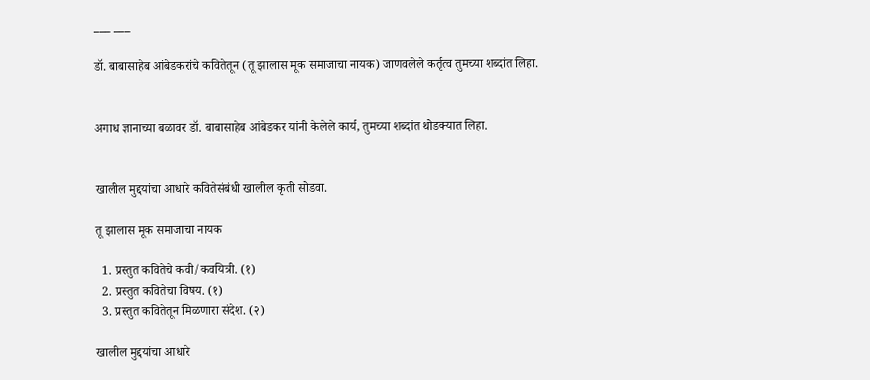___ ___

डॉ. बाबासाहेब आंबेडकरांचे कवितेतून (तू झालास मूक समाजाचा नायक) जाणवलेले कर्तृत्व तुमच्या शब्दांत लिहा.


अगाध ज्ञानाच्या बळावर डॉ. बाबासाहेब आंबेडकर यांनी केलेले कार्य, तुमच्या शब्दांत थोडक्यात लिहा.


खालील मुद्दयांचा आधारे कवितेसंबंधी खालील कृती सोडवा.

तू झालास मूक समाजाचा नायक

  1. प्रस्तुत कवितेचे कवी/कवयित्री. (१)
  2. प्रस्तुत कवितेचा विषय. (१)
  3. प्रस्तुत कवितेतून मिळणारा संदेश. (२)

खालील मुद्दयांचा आधारे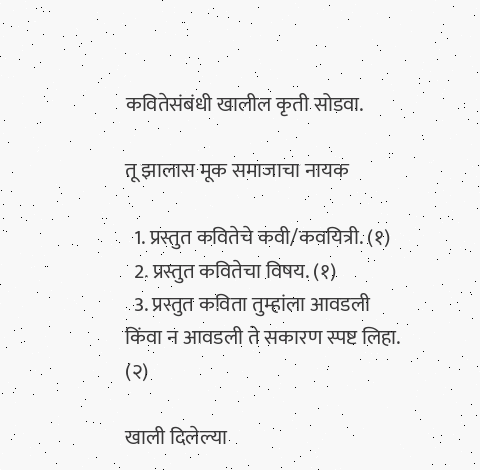कवितेसंबंधी खालील कृती सोडवा.

तू झालास मूक समाजाचा नायक

  1. प्रस्तुत कवितेचे कवी/कवयित्री. (१)
  2. प्रस्तुत कवितेचा विषय. (१)
  3. प्रस्तुत कविता तुम्हांला आवडली किंवा न आवडली ते सकारण स्पष्ट लिहा. (२)

खाली दिलेल्या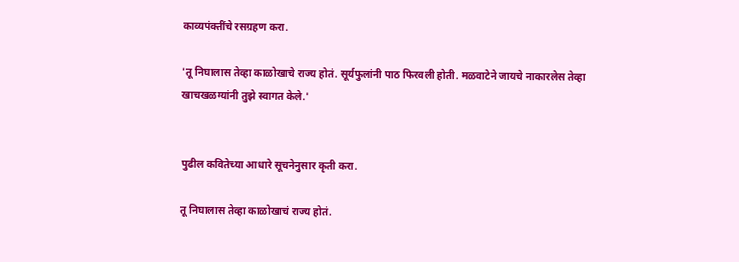काव्यपंक्तींचे रसग्रहण करा.

'तू निघालास तेव्हा काळोखाचे राज्य होतं. सूर्यफुलांनी पाठ फिरवली होती. मळवाटेने जायचे नाकारलेस तेव्हा खाचखळग्यांनी तुझे स्वागत केले.'


पुढील कवितेच्या आधारे सूचनेनुसार कृती करा.

तू निघालास तेव्हा काळोखाचं राज्य होतं.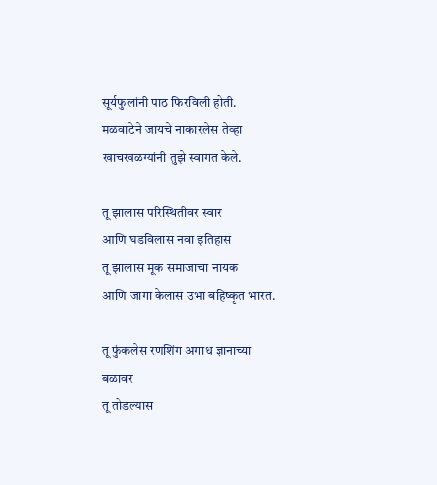सूर्यफुलांनी पाठ फिरविली होती.
मळवाटेने जायचे नाकारलेस तेव्हा
खाचखळग्यांनी तुझे स्वागत केले.

तू झालास परिस्थितीवर स्वार
आणि घडविलास नवा इतिहास
तू झालास मूक समाजाचा नायक
आणि जागा केलास उभा बहिष्कृत भारत.

तू फुंकलेस रणशिंग अगाध ज्ञानाच्या बळावर
तू तोडल्यास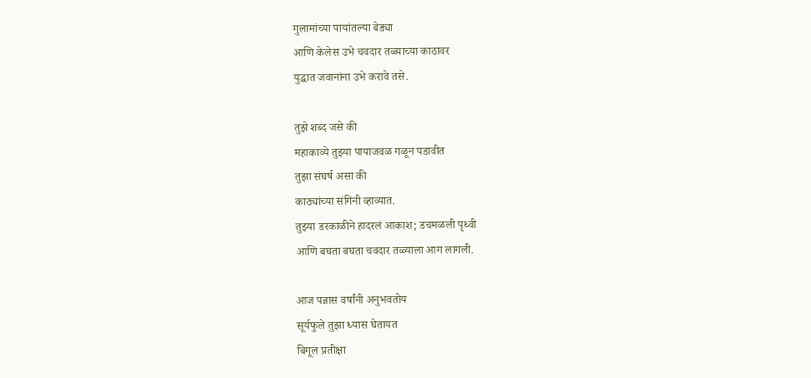गुलामांच्या पायांतल्या बेड्या
आणि केलेस उभे चवदार तळ्याच्या काठावर
युद्धात जवानांना उभे करावे तसे.

तुझे शब्द जसे की
महाकाव्ये तुझ्या पायाजवळ गळून पडावीत
तुझा संघर्ष असा की
काठ्यांच्या संगिनी व्हाव्यात.
तुझ्या डरकाळीने हादरलं आकाश; डचमळली पृथ्वी
आणि बघता बघता चवदार तळ्याला आग लागली.

आज पन्नास वर्षांनी अनुभवतोय
सूर्यफुले तुझा ध्यास घेतायत
बिगूल प्रतीक्षा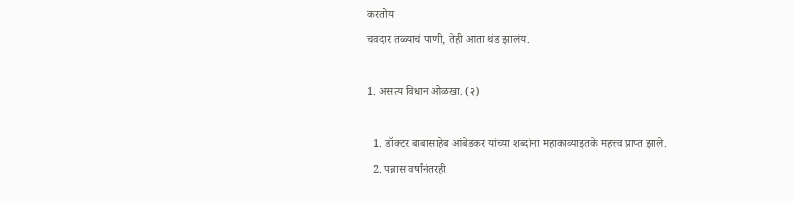करतोय
चवदार तळ्याचं पाणी, तेही आता थंड झालंय.

1. असत्य विधान ओळखा. (२)

  1. डॉक्टर बाबासाहेब आंबेडकर यांच्या शब्दांना महाकाव्याइतके महत्त्व प्राप्त झाले.
  2. पन्नास वर्षांनंतरही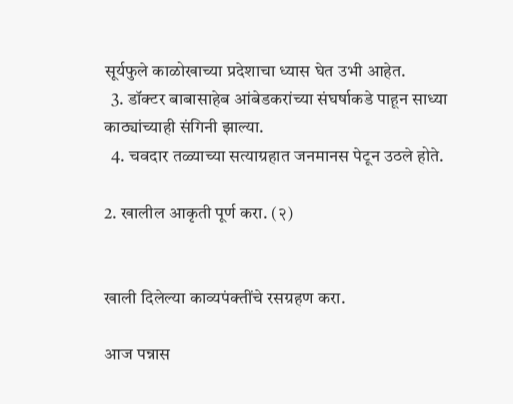सूर्यफुले काळोखाच्या प्रदेशाचा ध्यास घेत उभी आहेत.
  3. डॉक्टर बाबासाहेब आंबेडकरांच्या संघर्षाकडे पाहून साध्या काठ्यांच्याही संगिनी झाल्या.
  4. चवदार तळ्याच्या सत्याग्रहात जनमानस पेटून उठले होते.

2. खालील आकृती पूर्ण करा. (२)


खाली दिलेल्या काव्यपंक्तींचे रसग्रहण करा.

आज पन्नास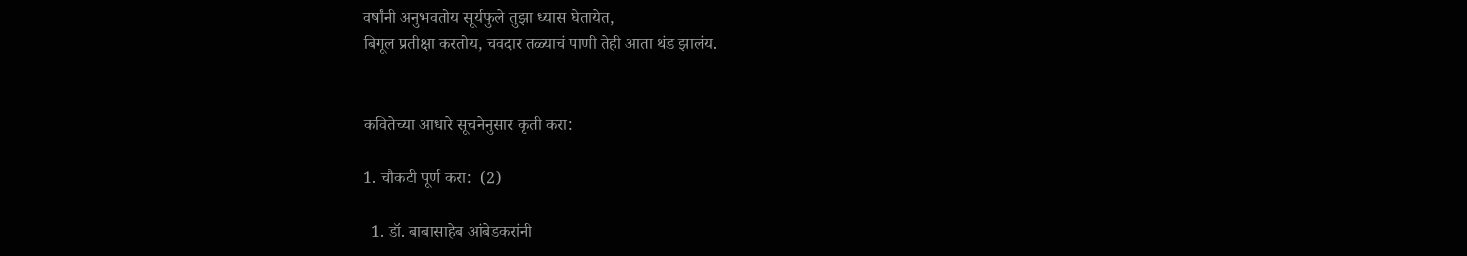वर्षांनी अनुभवतोय सूर्यफुले तुझा ध्यास घेतायेत,
बिगूल प्रतीक्षा करतोय, चवदार तळ्याचं पाणी तेही आता थंड झालंय.


कवितेच्या आधारे सूचनेनुसार कृती करा:

1. चौकटी पूर्ण करा:  (2)

  1. डॉ. बाबासाहेब आंबेडकरांनी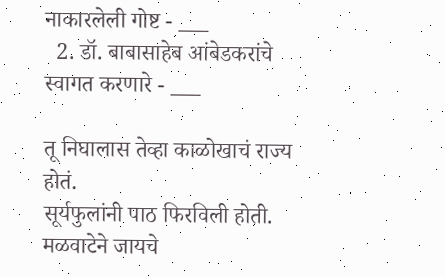नाकारलेली गोष्ट - ___
  2. डॉ. बाबासाहेब आंबेडकरांचे स्वागत करणारे - ___

तू निघालास तेव्हा काळोखाचं राज्य होतं.
सूर्यफुलांनी पाठ फिरविली होती.
मळवाटेने जायचे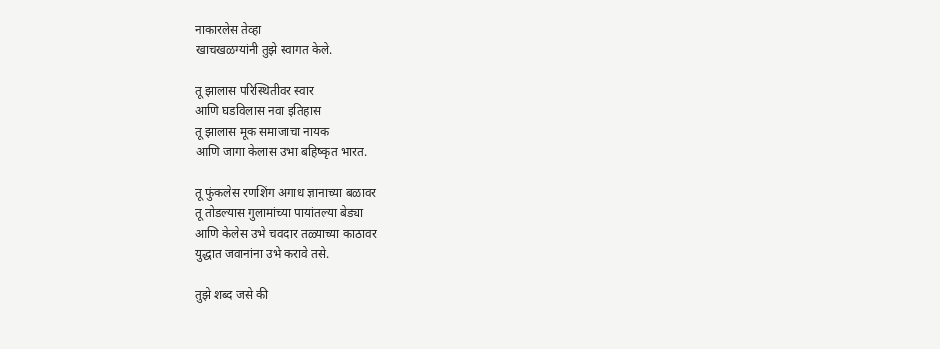नाकारलेस तेव्हा
खाचखळग्यांनी तुझे स्वागत केले.

तू झालास परिस्थितीवर स्वार
आणि घडविलास नवा इतिहास
तू झालास मूक समाजाचा नायक
आणि जागा केलास उभा बहिष्कृत भारत.

तू फुंकलेस रणशिंग अगाध ज्ञानाच्या बळावर
तू तोडल्यास गुलामांच्या पायांतल्या बेड्या
आणि केलेस उभे चवदार तळ्याच्या काठावर
युद्धात जवानांना उभे करावे तसे.

तुझे शब्द जसे की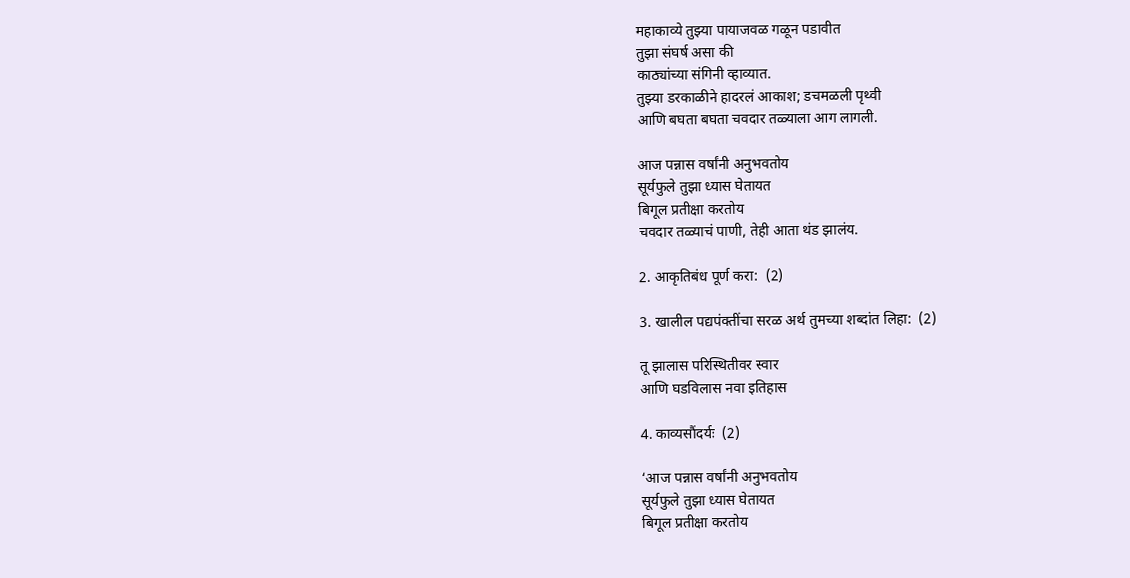महाकाव्ये तुझ्या पायाजवळ गळून पडावीत
तुझा संघर्ष असा की
काठ्यांच्या संगिनी व्हाव्यात.
तुझ्या डरकाळीने हादरलं आकाश; डचमळली पृथ्वी
आणि बघता बघता चवदार तळ्याला आग लागली.

आज पन्नास वर्षांनी अनुभवतोय
सूर्यफुले तुझा ध्यास घेतायत
बिगूल प्रतीक्षा करतोय
चवदार तळ्याचं पाणी, तेही आता थंड झालंय.

2. आकृतिबंध पूर्ण करा:  (2)

3. खालील पद्यपंक्तींचा सरळ अर्थ तुमच्या शब्दांत लिहा:  (2)

तू झालास परिस्थितीवर स्वार
आणि घडविलास नवा इतिहास

4. काव्यसौंदर्यः  (2)

‘आज पन्नास वर्षांनी अनुभवतोय
सूर्यफुले तुझा ध्यास घेतायत
बिगूल प्रतीक्षा करतोय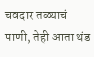चवदार तळ्याचं पाणी, तेही आता थंड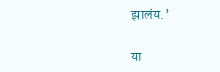झालंय.’

या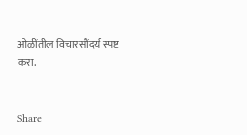ओळींतील विचारसौंदर्य स्पष्ट करा.


Share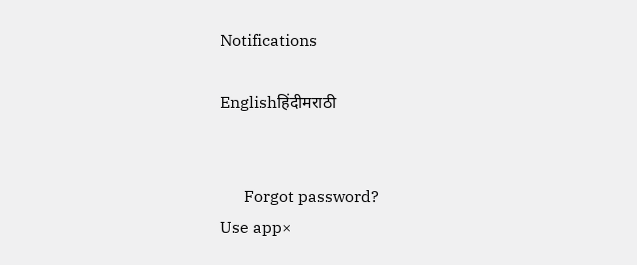Notifications

Englishहिंदीमराठी


      Forgot password?
Use app×